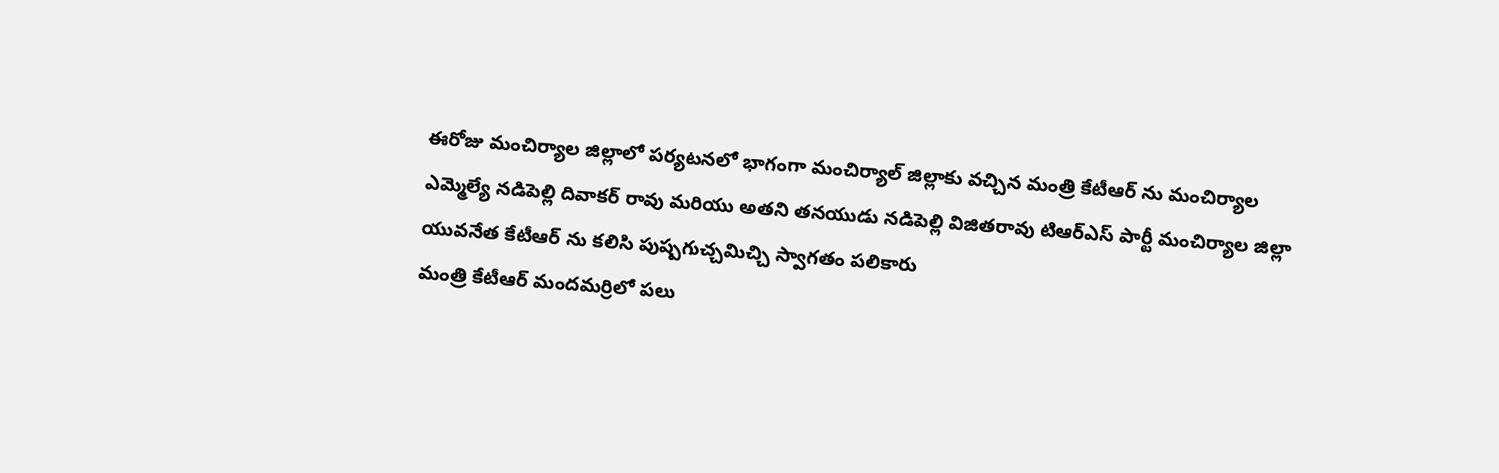ఈరోజు మంచిర్యాల జిల్లాలో పర్యటనలో భాగంగా మంచిర్యాల్ జిల్లాకు వచ్చిన మంత్రి కేటీఆర్ ను మంచిర్యాల ఎమ్మెల్యే నడిపెల్లి దివాకర్ రావు మరియు అతని తనయుడు నడిపెల్లి విజితరావు టిఆర్ఎస్ పార్టీ మంచిర్యాల జిల్లా యువనేత కేటీఆర్ ను కలిసి పుష్పగుచ్చమిచ్చి స్వాగతం పలికారు
మంత్రి కేటీఆర్ మందమర్రిలో పలు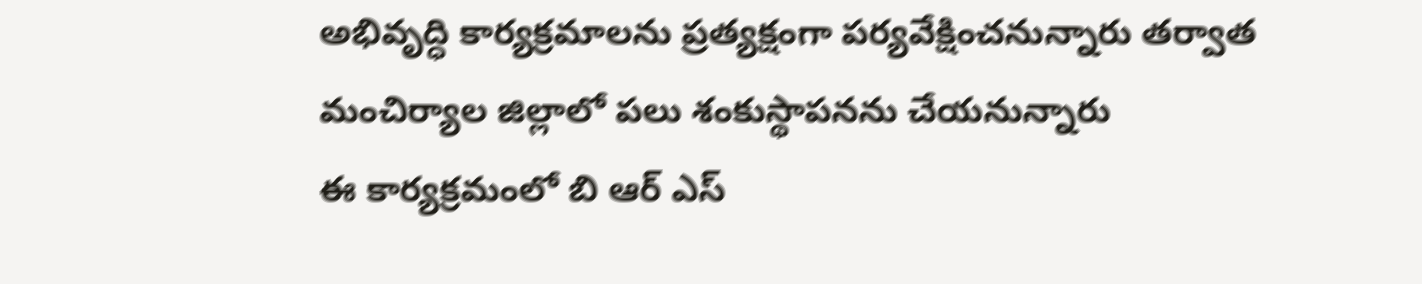అభివృద్ధి కార్యక్రమాలను ప్రత్యక్షంగా పర్యవేక్షించనున్నారు తర్వాత మంచిర్యాల జిల్లాలో పలు శంకుస్థాపనను చేయనున్నారు
ఈ కార్యక్రమంలో బి ఆర్ ఎస్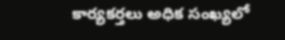కార్యకర్తలు అధిక సంఖ్యలో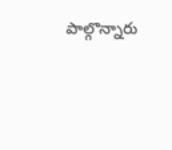పాల్గొన్నారు